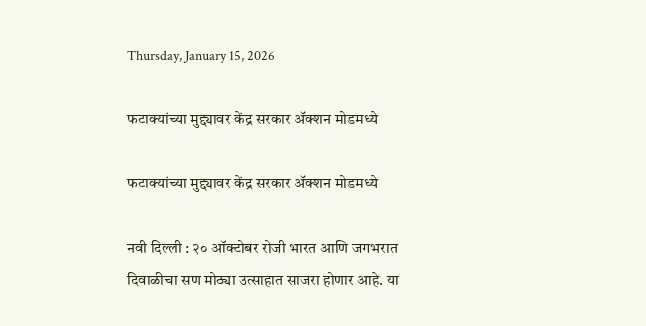Thursday, January 15, 2026

फटाक्यांच्या मुद्द्यावर केंद्र सरकार ॲक्शन मोडमध्ये

फटाक्यांच्या मुद्द्यावर केंद्र सरकार ॲक्शन मोडमध्ये

नवी दिल्ली : २० ऑक्टोबर रोजी भारत आणि जगभरात दिवाळीचा सण मोठ्या उत्साहात साजरा होणार आहे. या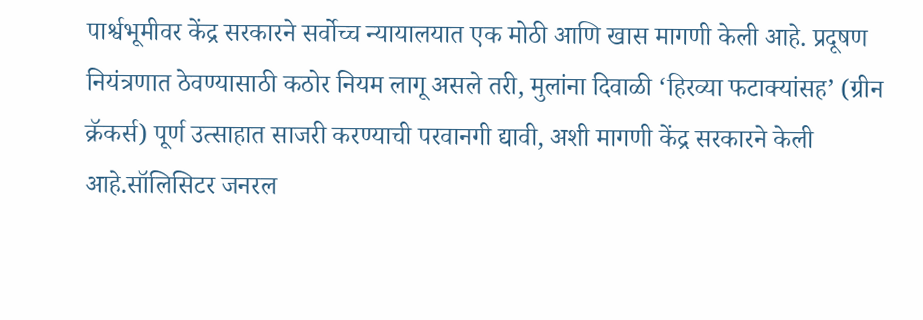पार्श्वभूमीवर केंद्र सरकारने सर्वोच्च न्यायालयात एक मोठी आणि खास मागणी केली आहे. प्रदूषण नियंत्रणात ठेवण्यासाठी कठोर नियम लागू असले तरी, मुलांना दिवाळी ‘हिरव्या फटाक्यांसह’ (ग्रीन क्रॅकर्स) पूर्ण उत्साहात साजरी करण्याची परवानगी द्यावी, अशी मागणी केंद्र सरकारने केली आहे.सॉलिसिटर जनरल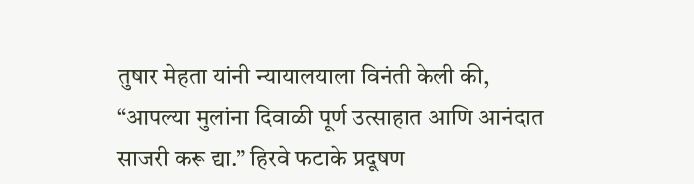तुषार मेहता यांनी न्यायालयाला विनंती केली की, “आपल्या मुलांना दिवाळी पूर्ण उत्साहात आणि आनंदात साजरी करू द्या.” हिरवे फटाके प्रदूषण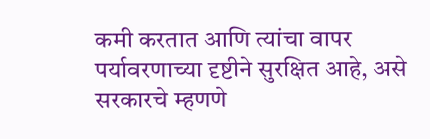कमी करतात आणि त्यांचा वापर पर्यावरणाच्या दृष्टीने सुरक्षित आहे, असे सरकारचे म्हणणे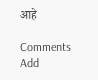आहे

Comments
Add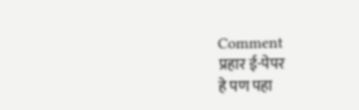Comment
प्रहार ई-पेपर
हे पण पहा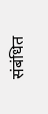संबंधित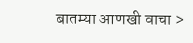बातम्या आणखी वाचा >